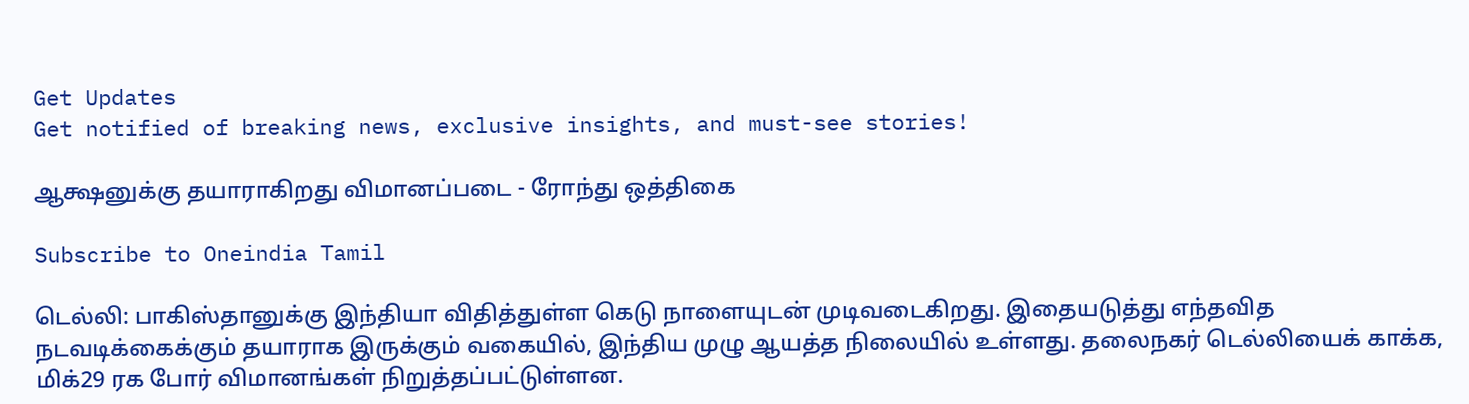Get Updates
Get notified of breaking news, exclusive insights, and must-see stories!

ஆக்ஷனுக்கு தயாராகிறது விமானப்படை - ரோந்து ஒத்திகை

Subscribe to Oneindia Tamil

டெல்லி: பாகிஸ்தானுக்கு இந்தியா விதித்துள்ள கெடு நாளையுடன் முடிவடைகிறது. இதையடுத்து எந்தவித நடவடிக்கைக்கும் தயாராக இருக்கும் வகையில், இந்திய முழு ஆயத்த நிலையில் உள்ளது. தலைநகர் டெல்லியைக் காக்க, மிக்29 ரக போர் விமானங்கள் நிறுத்தப்பட்டுள்ளன.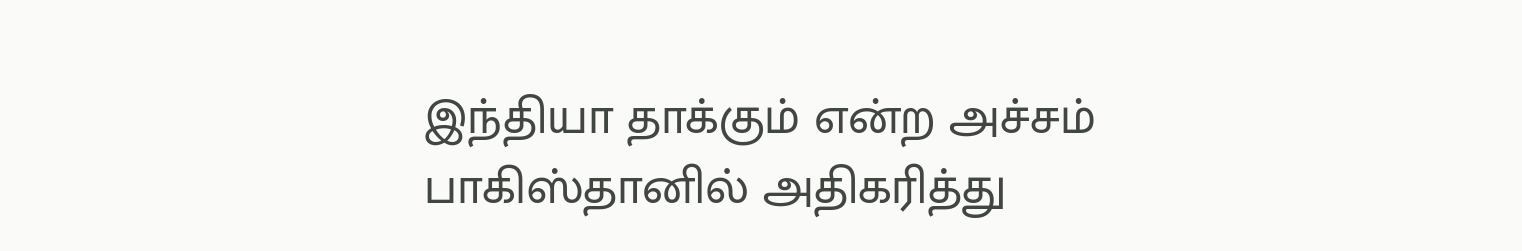இந்தியா தாக்கும் என்ற அச்சம் பாகிஸ்தானில் அதிகரித்து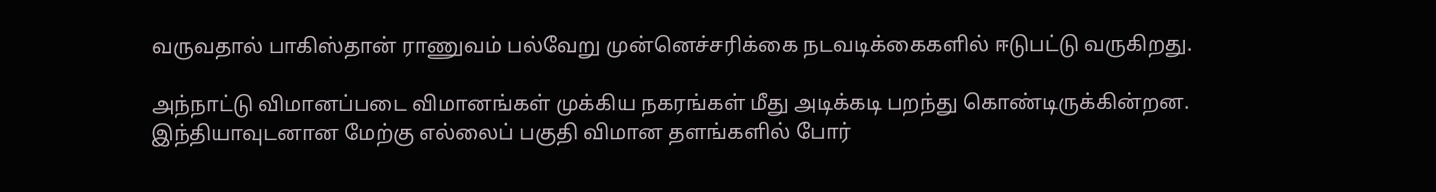வருவதால் பாகிஸ்தான் ராணுவம் பல்வேறு முன்னெச்சரிக்கை நடவடிக்கைகளில் ஈடுபட்டு வருகிறது.

அந்நாட்டு விமானப்படை விமானங்கள் முக்கிய நகரங்கள் மீது அடிக்கடி பறந்து கொண்டிருக்கின்றன. இந்தியாவுடனான மேற்கு எல்லைப் பகுதி விமான தளங்களில் போர்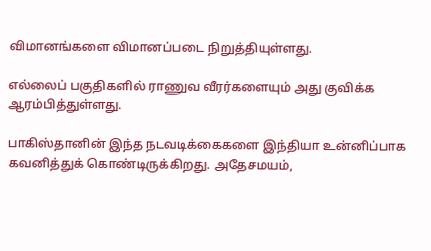விமானங்களை விமானப்படை நிறுத்தியுள்ளது.

எல்லைப் பகுதிகளில் ராணுவ வீரர்களையும் அது குவிக்க ஆரம்பித்துள்ளது.

பாகிஸ்தானின் இந்த நடவடிக்கைகளை இந்தியா உன்னிப்பாக கவனித்துக் கொண்டிருக்கிறது. அதேசமயம்,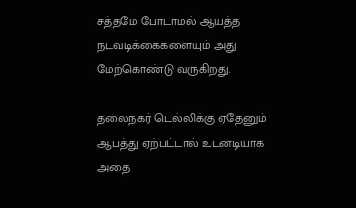சத்தமே போடாமல் ஆயத்த நடவடிக்கைகளையும் அது மேற்கொண்டு வருகிறது.

தலைநகர் டெல்லிக்கு ஏதேனும் ஆபத்து ஏற்பட்டால் உடனடியாக அதை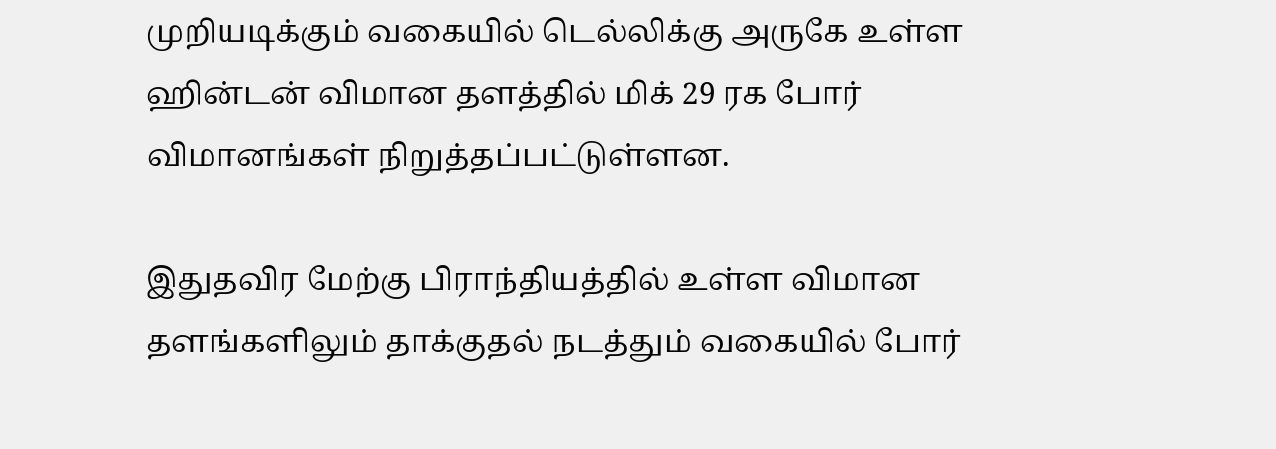முறியடிக்கும் வகையில் டெல்லிக்கு அருகே உள்ள ஹின்டன் விமான தளத்தில் மிக் 29 ரக போர் விமானங்கள் நிறுத்தப்பட்டுள்ளன.

இதுதவிர மேற்கு பிராந்தியத்தில் உள்ள விமான தளங்களிலும் தாக்குதல் நடத்தும் வகையில் போர்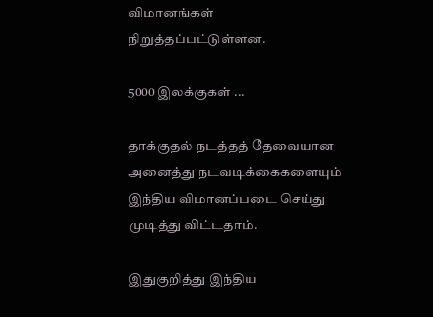விமானங்கள் நிறுத்தப்பட்டுள்ளன.

5000 இலக்குகள் ...

தாக்குதல் நடத்தத் தேவையான அனைத்து நடவடிக்கைகளையும் இந்திய விமானப்படை செய்து முடித்து விட்டதாம்.

இதுகுறித்து இந்திய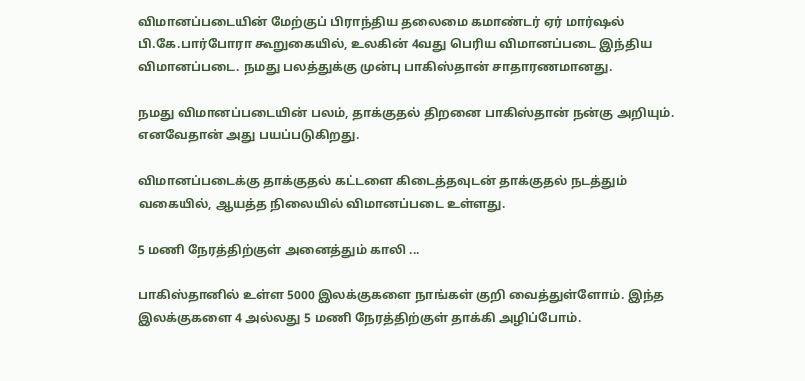விமானப்படையின் மேற்குப் பிராந்திய தலைமை கமாண்டர் ஏர் மார்ஷல் பி.கே.பார்போரா கூறுகையில், உலகின் 4வது பெரிய விமானப்படை இந்திய விமானப்படை. நமது பலத்துக்கு முன்பு பாகிஸ்தான் சாதாரணமானது.

நமது விமானப்படையின் பலம், தாக்குதல் திறனை பாகிஸ்தான் நன்கு அறியும். எனவேதான் அது பயப்படுகிறது.

விமானப்படைக்கு தாக்குதல் கட்டளை கிடைத்தவுடன் தாக்குதல் நடத்தும் வகையில், ஆயத்த நிலையில் விமானப்படை உள்ளது.

5 மணி நேரத்திற்குள் அனைத்தும் காலி ...

பாகிஸ்தானில் உள்ள 5000 இலக்குகளை நாங்கள் குறி வைத்துள்ளோம். இந்த இலக்குகளை 4 அல்லது 5 மணி நேரத்திற்குள் தாக்கி அழிப்போம்.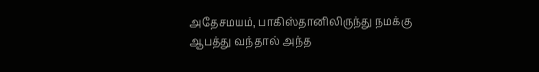அதேசமயம், பாகிஸ்தானிலிருந்து நமக்கு ஆபத்து வந்தால் அந்த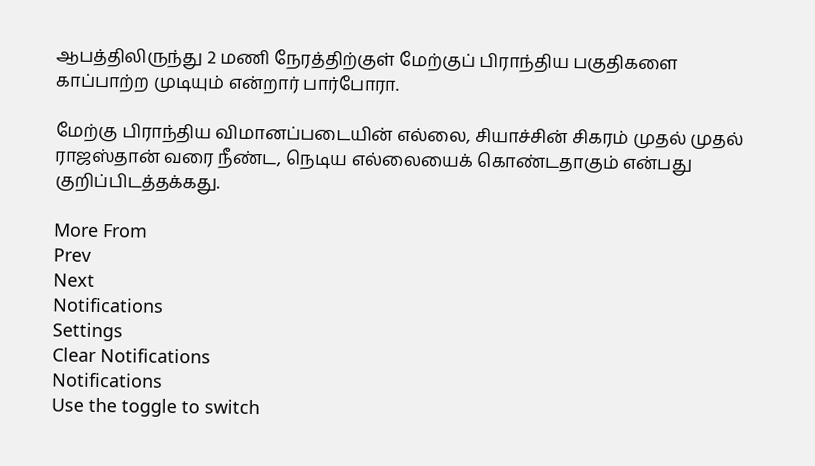ஆபத்திலிருந்து 2 மணி நேரத்திற்குள் மேற்குப் பிராந்திய பகுதிகளை காப்பாற்ற முடியும் என்றார் பார்போரா.

மேற்கு பிராந்திய விமானப்படையின் எல்லை, சியாச்சின் சிகரம் முதல் முதல் ராஜஸ்தான் வரை நீண்ட, நெடிய எல்லையைக் கொண்டதாகும் என்பது குறிப்பிடத்தக்கது.

More From
Prev
Next
Notifications
Settings
Clear Notifications
Notifications
Use the toggle to switch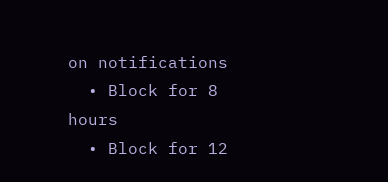on notifications
  • Block for 8 hours
  • Block for 12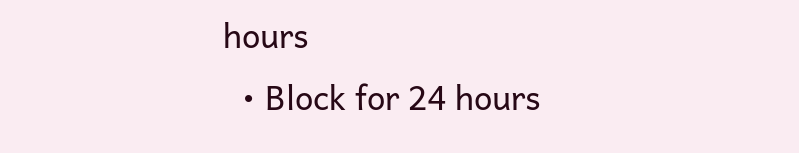hours
  • Block for 24 hours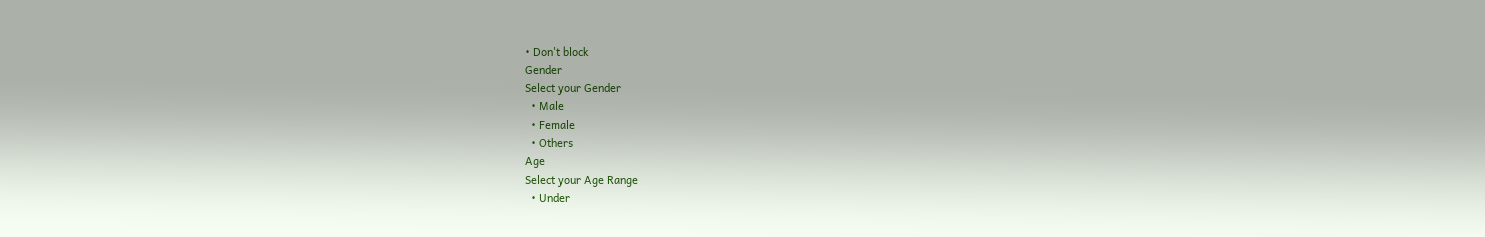• Don't block
Gender
Select your Gender
  • Male
  • Female
  • Others
Age
Select your Age Range
  • Under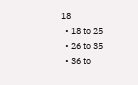18
  • 18 to 25
  • 26 to 35
  • 36 to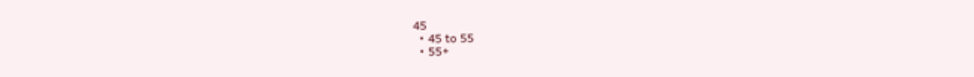45
  • 45 to 55
  • 55+